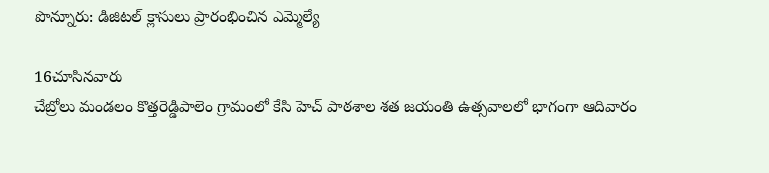పొన్నూరు: డిజిటల్ క్లాసులు ప్రారంభించిన ఎమ్మెల్యే

16చూసినవారు
చేబ్రోలు మండలం కొత్తరెడ్డిపాలెం గ్రామంలో కేసి హెచ్ పాఠశాల శత జయంతి ఉత్సవాలలో భాగంగా ఆదివారం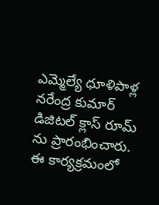ఎమ్మెల్యే ధూళిపాళ్ల నరేంద్ర కుమార్ డిజిటల్ క్లాస్ రూమ్ ను ప్రారంభించారు. ఈ కార్యక్రమంలో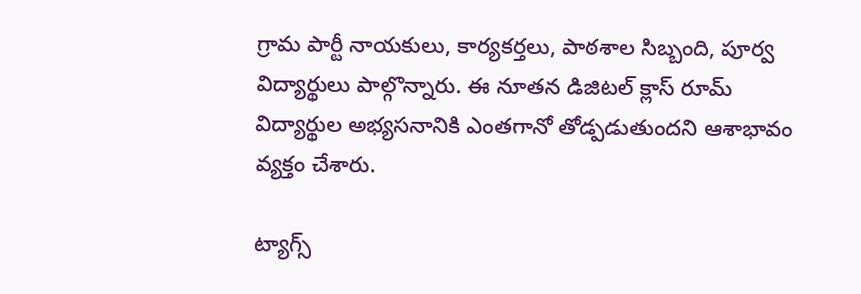గ్రామ పార్టీ నాయకులు, కార్యకర్తలు, పాఠశాల సిబ్బంది, పూర్వ విద్యార్థులు పాల్గొన్నారు. ఈ నూతన డిజిటల్ క్లాస్ రూమ్ విద్యార్థుల అభ్యసనానికి ఎంతగానో తోడ్పడుతుందని ఆశాభావం వ్యక్తం చేశారు.

ట్యాగ్స్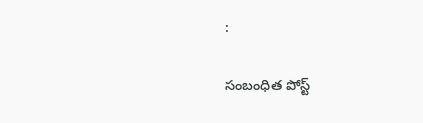:

సంబంధిత పోస్ట్